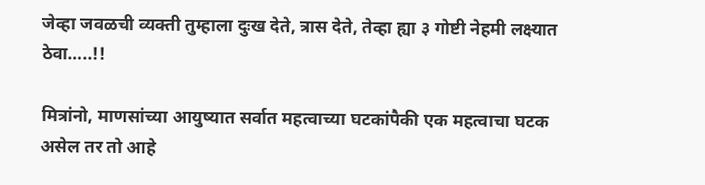जेव्हा जवळची व्यक्ती तुम्हाला दुःख देते, त्रास देते, तेव्हा ह्या ३ गोष्टी नेहमी लक्ष्यात ठेवा…..!!

मित्रांनो, माणसांच्या आयुष्यात सर्वात महत्वाच्या घटकांपैकी एक महत्वाचा घटक असेल तर तो आहे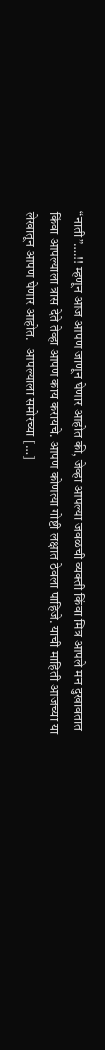“नाती”….!! म्हणून आज आपण जाणून घेणार आहोत की, जेव्हा आपल्या जवळची व्यक्ती किंवा मित्र आपले मन दुखावतात किंवा आपल्याला त्रास देते तेव्हा आपण काय करायचे. आपण कोणत्या गोष्टी लक्षात ठेवला पाहिजे. याची माहिती आजच्या या लेखातून आपण घेणार आहोत.   आपल्याला समोरच्या […]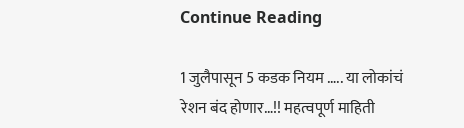Continue Reading

1 जुलैपासून 5 कडक नियम ….. या लोकांचं रेशन बंद होणार…!! महत्वपूर्ण माहिती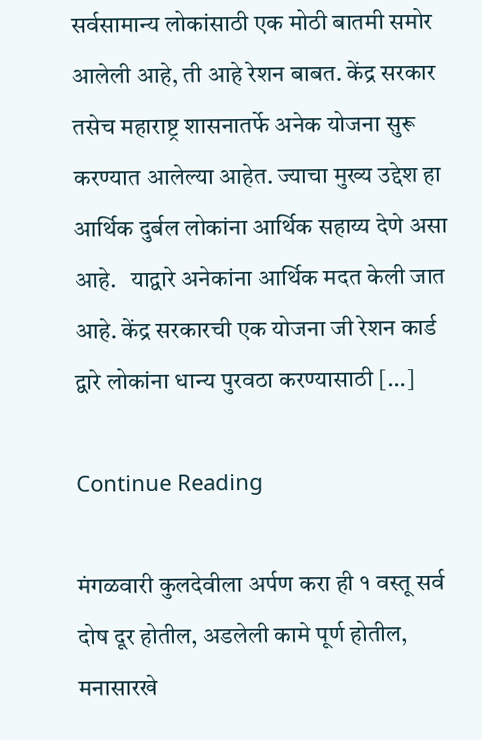सर्वसामान्य लोकांसाठी एक मोठी बातमी समोर आलेली आहे, ती आहे रेशन बाबत. केंद्र सरकार तसेच महाराष्ट्र शासनातर्फे अनेक योजना सुरू करण्यात आलेल्या आहेत. ज्याचा मुख्य उद्देश हा आर्थिक दुर्बल लोकांना आर्थिक सहाय्य देणे असा आहे.   याद्वारे अनेकांना आर्थिक मदत केली जात आहे. केंद्र सरकारची एक योजना जी रेशन कार्ड द्वारे लोकांना धान्य पुरवठा करण्यासाठी […]

Continue Reading

मंगळवारी कुलदेवीला अर्पण करा ही १ वस्तू सर्व दोष दूर होतील, अडलेली कामे पूर्ण होतील, मनासारखे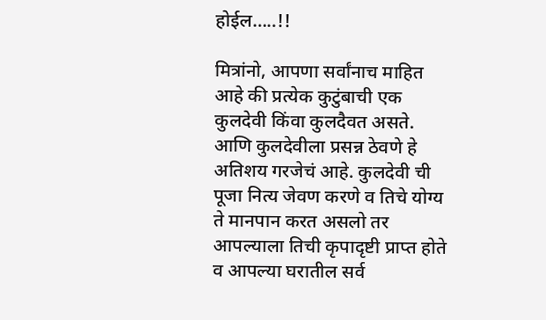होईल…..!!

मित्रांनो, आपणा सर्वांनाच माहित आहे की प्रत्येक कुटुंबाची एक कुलदेवी किंवा कुलदैवत असते. आणि कुलदेवीला प्रसन्न ठेवणे हे अतिशय गरजेचं आहे. कुलदेवी ची पूजा नित्य जेवण करणे व तिचे योग्य ते मानपान करत असलो तर आपल्याला तिची कृपादृष्टी प्राप्त होते व आपल्या घरातील सर्व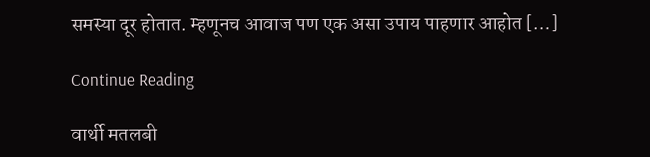समस्या दूर होतात. म्हणूनच आवाज पण एक असा उपाय पाहणार आहोत […]

Continue Reading

वार्थी मतलबी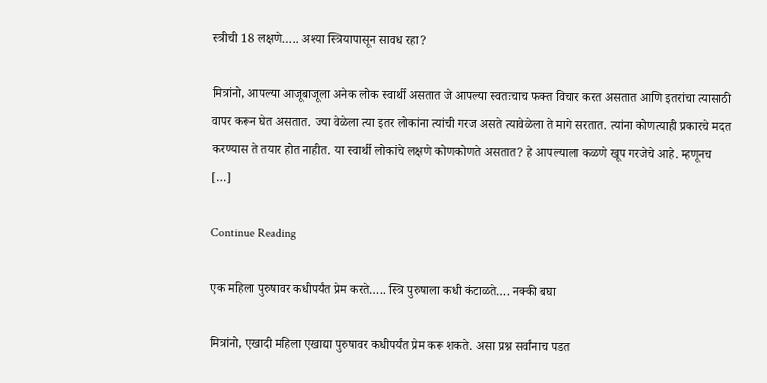स्त्रीची 18 लक्षणे….. अश्या स्त्रियापासून सावध रहा?

मित्रांनो, आपल्या आजूबाजूला अनेक लोक स्वार्थी असतात जे आपल्या स्वतःचाच फक्त विचार करत असतात आणि इतरांचा त्यासाठी वापर करून घेत असतात. ज्या वेळेला त्या इतर लोकांना त्यांची गरज असते त्यावेळेला ते मागे सरतात. त्यांना कोणत्याही प्रकारचे मदत करण्यास ते तयार होत नाहीत. या स्वार्थी लोकांचे लक्षणे कोणकोणते असतात? हे आपल्याला कळणे खूप गरजेचे आहे. म्हणूनच […]

Continue Reading

एक महिला पुरुषावर कधीपर्यंत प्रेम करते….. स्त्रि पुरुषाला कधी कंटाळते…. नक्की बघा

मित्रांनो, एखादी महिला एखाद्या पुरुषावर कधीपर्यंत प्रेम करू शकते. असा प्रश्न सर्वांनाच पडत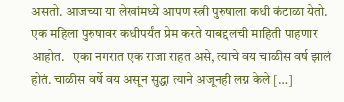असतो. आजच्या या लेखांमध्ये आपण स्त्री पुरुषाला कधी कंटाळा येतो. एक महिला पुरुषावर कधीपर्यंत प्रेम करते याबद्दलची माहिती पाहणार आहोत.   एका नगरात एक राजा राहत असे, त्याचे वय चाळीस वर्ष झालं होतं. चाळीस वर्षे वय असून सुद्धा त्याने अजूनही लग्न केले […]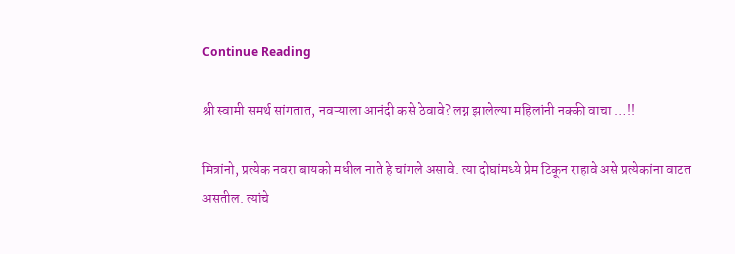Continue Reading

श्री स्वामी समर्थ सांगतात, नवऱ्याला आनंदी कसे ठेवावे? लग्न झालेल्या महिलांनी नक्की वाचा …!!

मित्रांनो, प्रत्येक नवरा बायको मधील नाते हे चांगले असावे. त्या दोघांमध्ये प्रेम टिकून राहावे असे प्रत्येकांना वाटत असतील. त्यांचे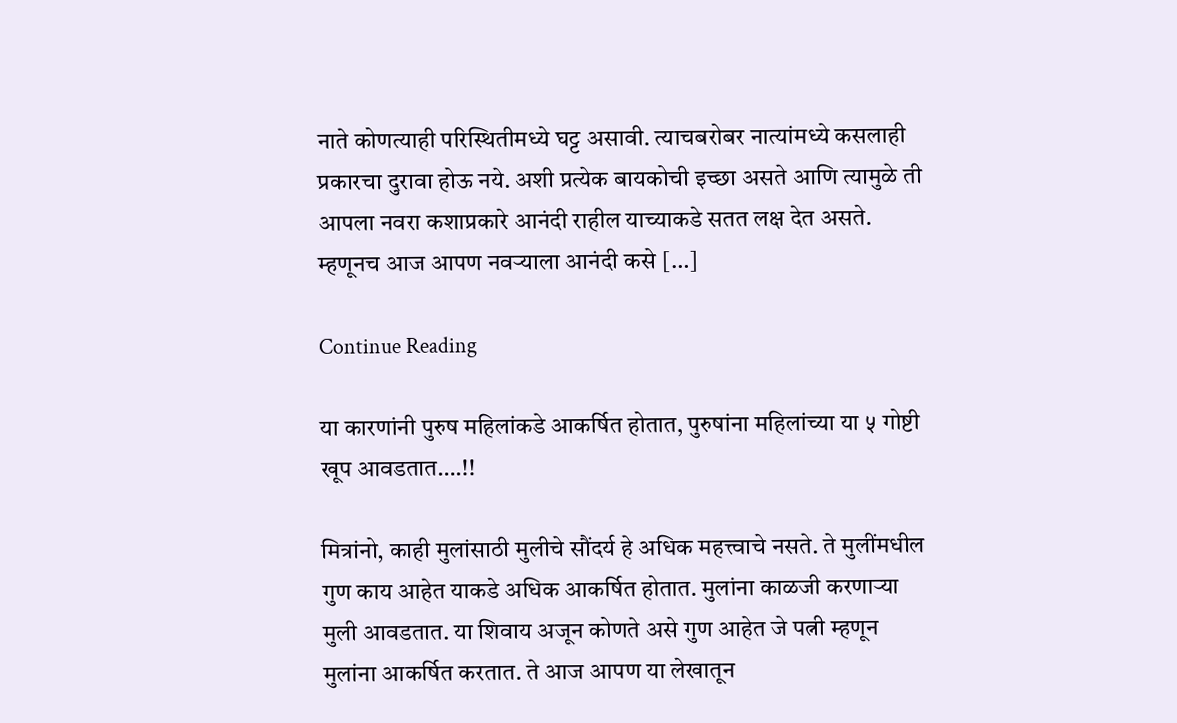नाते कोणत्याही परिस्थितीमध्ये घट्ट असावी. त्याचबरोबर नात्यांमध्ये कसलाही प्रकारचा दुरावा होऊ नये. अशी प्रत्येक बायकोची इच्छा असते आणि त्यामुळे ती आपला नवरा कशाप्रकारे आनंदी राहील याच्याकडे सतत लक्ष देत असते. म्हणूनच आज आपण नवऱ्याला आनंदी कसे […]

Continue Reading

या कारणांनी पुरुष महिलांकडे आकर्षित होतात, पुरुषांना महिलांच्या या ५ गोष्टी खूप आवडतात….!!

मित्रांनो, काही मुलांसाठी मुलीचे सौंदर्य हे अधिक महत्त्वाचे नसते. ते मुलींमधील गुण काय आहेत याकडे अधिक आकर्षित होतात. मुलांना काळजी करणाऱ्या मुली आवडतात. या शिवाय अजून कोणते असे गुण आहेत जे पत्नी म्हणून मुलांना आकर्षित करतात. ते आज आपण या लेखातून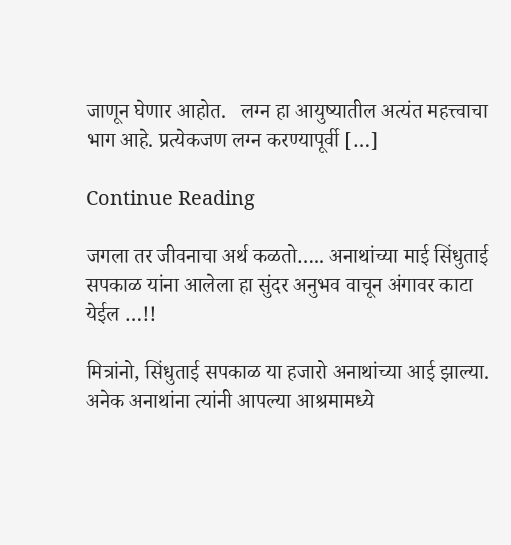जाणून घेणार आहोत.   लग्न हा आयुष्यातील अत्यंत महत्त्वाचा भाग आहे. प्रत्येकजण लग्न करण्यापूर्वी […]

Continue Reading

जगला तर जीवनाचा अर्थ कळतो….. अनाथांच्या माई सिंधुताई सपकाळ यांना आलेला हा सुंदर अनुभव वाचून अंगावर काटा येईल …!!

मित्रांनो, सिंधुताई सपकाळ या हजारो अनाथांच्या आई झाल्या. अनेक अनाथांना त्यांनी आपल्या आश्रमामध्ये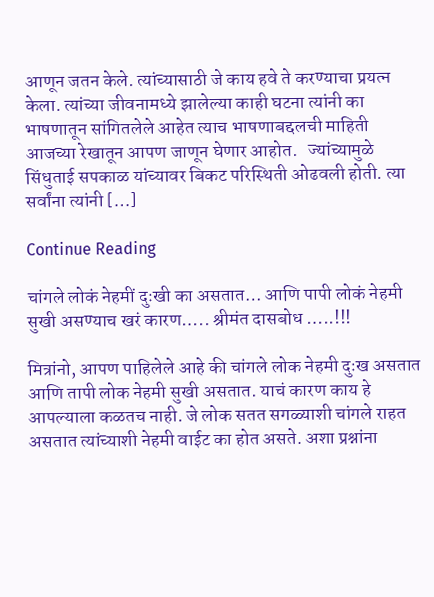आणून जतन केले. त्यांच्यासाठी जे काय हवे ते करण्याचा प्रयत्न केला. त्यांच्या जीवनामध्ये झालेल्या काही घटना त्यांनी का भाषणातून सांगितलेले आहेत त्याच भाषणाबद्दलची माहिती आजच्या रेखातून आपण जाणून घेणार आहोत.   ज्यांच्यामुळे सिंधुताई सपकाळ यांच्यावर बिकट परिस्थिती ओढवली होती. त्या सर्वांना त्यांनी […]

Continue Reading

चांगले लोकं नेहमीं दुःखी का असतात… आणि पापी लोकं नेहमी सुखी असण्याच खरं कारण….. श्रीमंत दासबोध …..!!!

मित्रांनो, आपण पाहिलेले आहे की चांगले लोक नेहमी दुःख असतात आणि तापी लोक नेहमी सुखी असतात. याचं कारण काय हे आपल्याला कळतच नाही. जे लोक सतत सगळ्याशी चांगले राहत असतात त्यांच्याशी नेहमी वाईट का होत असते. अशा प्रश्नांना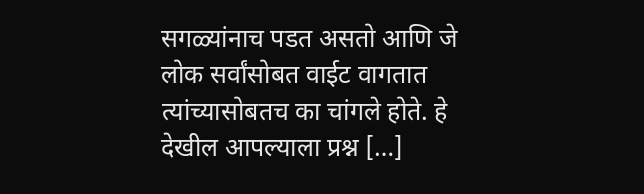सगळ्यांनाच पडत असतो आणि जे लोक सर्वांसोबत वाईट वागतात त्यांच्यासोबतच का चांगले होते. हे देखील आपल्याला प्रश्न […]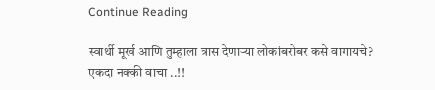Continue Reading

स्वार्थी मूर्ख आणि तुम्हाला त्रास देणाऱ्या लोकांबरोबर कसे वागायचे? एकदा नक्की वाचा ..!!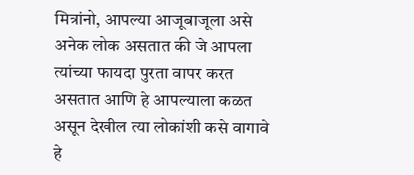मित्रांनो, आपल्या आजूबाजूला असे अनेक लोक असतात की जे आपला त्यांच्या फायदा पुरता वापर करत असतात आणि हे आपल्याला कळत असून देखील त्या लोकांशी कसे वागावे हे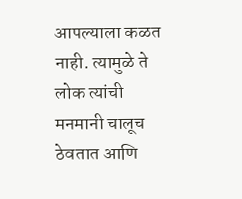आपल्याला कळत नाही. त्यामुळे ते लोक त्यांची मनमानी चालूच ठेवतात आणि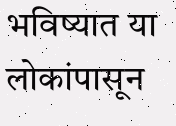भविष्यात या लोकांपासून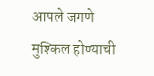आपले जगणे मुश्किल होण्याची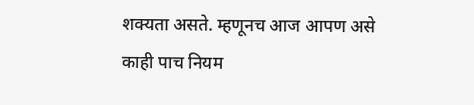शक्यता असते. म्हणूनच आज आपण असे काही पाच नियम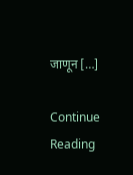जाणून […]

Continue Reading